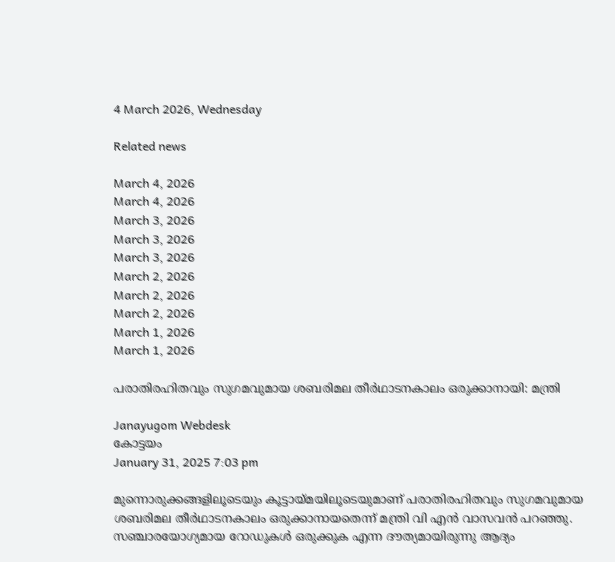4 March 2026, Wednesday

Related news

March 4, 2026
March 4, 2026
March 3, 2026
March 3, 2026
March 3, 2026
March 2, 2026
March 2, 2026
March 2, 2026
March 1, 2026
March 1, 2026

പരാതിരഹിതവും സുഗമവുമായ ശബരിമല തീർഥാടനകാലം ഒരുക്കാനായി: മന്ത്രി

Janayugom Webdesk
കോട്ടയം
January 31, 2025 7:03 pm

മുന്നൊരുക്കങ്ങളിലൂടെയും കൂട്ടായ്മയിലൂടെയുമാണ് പരാതിരഹിതവും സുഗമവുമായ ശബരിമല തീർഥാടനകാലം ഒരുക്കാനായതെന്ന് മന്ത്രി വി എൻ വാസവൻ പറഞ്ഞു. സഞ്ചാരയോഗ്യമായ റോഡുകൾ ഒരുക്കുക എന്ന ദൗത്യമായിരുന്നു ആദ്യം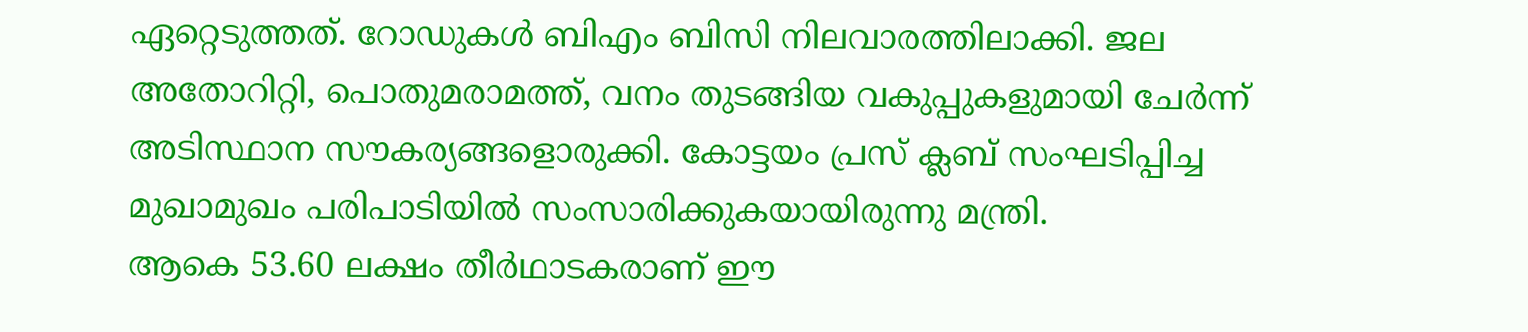ഏറ്റെടുത്തത്. റോഡുകൾ ബിഎം ബിസി നിലവാരത്തിലാക്കി. ജല അതോറിറ്റി, പൊതുമരാമത്ത്, വനം തുടങ്ങിയ വകുപ്പുകളുമായി ചേർന്ന് അടിസ്ഥാന സൗകര്യങ്ങളൊരുക്കി. കോട്ടയം പ്രസ് ക്ലബ് സംഘടിപ്പിച്ച മുഖാമുഖം പരിപാടിയിൽ സംസാരിക്കുകയായിരുന്നു മന്ത്രി.
ആകെ 53.60 ലക്ഷം തീർഥാടകരാണ് ഈ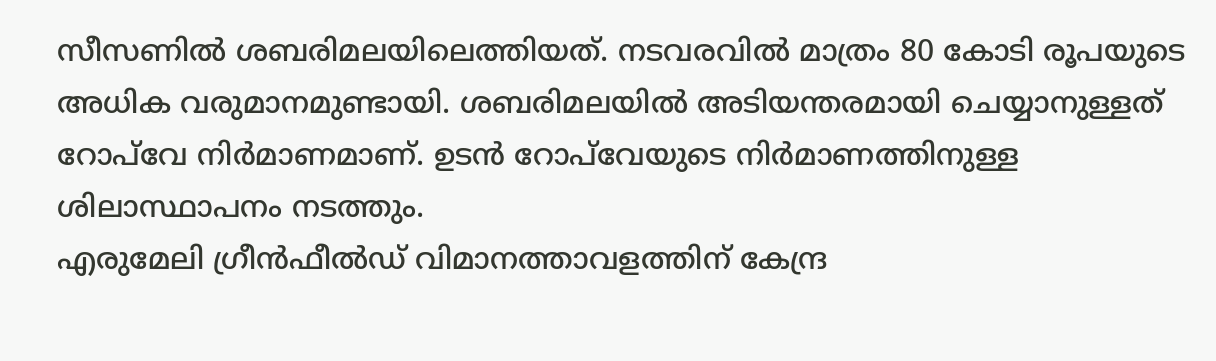സീസണിൽ ശബരിമലയിലെത്തിയത്. നടവരവിൽ മാത്രം 80 കോടി രൂപയുടെ അധിക വരുമാനമുണ്ടായി. ശബരിമലയിൽ അടിയന്തരമായി ചെയ്യാനുള്ളത് റോപ്‍വേ നിർമാണമാണ്. ഉടൻ റോപ്‍വേയുടെ നിർമാണത്തിനുള്ള ശിലാസ്ഥാപനം നടത്തും.
എരുമേലി ഗ്രീൻഫീൽഡ് വിമാനത്താവളത്തിന് കേന്ദ്ര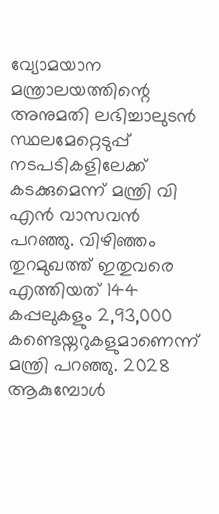വ്യോമയാന മന്ത്രാലയത്തിന്റെ അനുമതി ലഭിച്ചാലുടൻ സ്ഥലമേറ്റെടുപ്പ് നടപടികളിലേക്ക് കടക്കുമെന്ന് മന്ത്രി വി എൻ വാസവൻ പറഞ്ഞു. വിഴിഞ്ഞം തുറമുഖത്ത് ഇതുവരെ എത്തിയത് 144 കപ്പലുകളും 2,93,000 കണ്ടെയ്നറുകളുമാണെന്ന് മന്ത്രി പറഞ്ഞു. 2028 ആകുമ്പോള്‍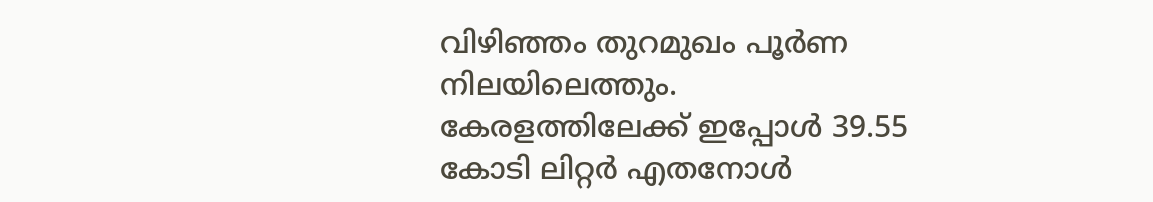വിഴിഞ്ഞം തുറമുഖം പൂർണ നിലയിലെത്തും.
കേരളത്തിലേക്ക് ഇപ്പോൾ 39.55 കോടി ലിറ്റർ എതനോൾ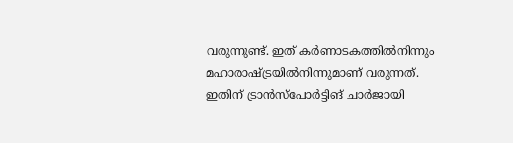വരുന്നുണ്ട്. ഇത് കർണാടകത്തിൽനിന്നും മഹാരാഷ്ട്രയിൽനിന്നുമാണ് വരുന്നത്. ഇതിന് ട്രാൻസ്പോർട്ടിങ് ചാർജായി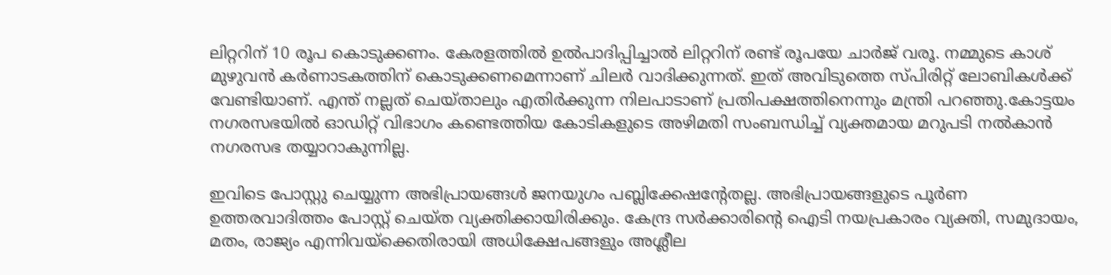ലിറ്ററിന് 10 രൂപ കൊടുക്കണം. കേരളത്തിൽ ഉൽപാദിപ്പിച്ചാൽ ലിറ്ററിന് രണ്ട് രൂപയേ ചാർജ് വരൂ. നമ്മുടെ കാശ് മുഴുവൻ കർണാടകത്തിന് കൊടുക്കണമെന്നാണ് ചിലർ വാദിക്കുന്നത്. ഇത് അവിടുത്തെ സ്പിരിറ്റ് ലോബികൾക്ക് വേണ്ടിയാണ്. എന്ത് നല്ലത് ചെയ്താലും എതിർക്കുന്ന നിലപാടാണ് പ്രതിപക്ഷത്തിനെന്നും മന്ത്രി പറഞ്ഞു.കോട്ടയം നഗരസഭയിൽ ഓഡിറ്റ് വിഭാഗം കണ്ടെത്തിയ കോടികളുടെ അഴിമതി സംബന്ധിച്ച് വ്യക്തമായ മറുപടി നൽകാൻ നഗരസഭ തയ്യാറാകുന്നില്ല.

ഇവിടെ പോസ്റ്റു ചെയ്യുന്ന അഭിപ്രായങ്ങള്‍ ജനയുഗം പബ്ലിക്കേഷന്റേതല്ല. അഭിപ്രായങ്ങളുടെ പൂര്‍ണ ഉത്തരവാദിത്തം പോസ്റ്റ് ചെയ്ത വ്യക്തിക്കായിരിക്കും. കേന്ദ്ര സര്‍ക്കാരിന്റെ ഐടി നയപ്രകാരം വ്യക്തി, സമുദായം, മതം, രാജ്യം എന്നിവയ്‌ക്കെതിരായി അധിക്ഷേപങ്ങളും അശ്ലീല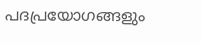പദപ്രയോഗങ്ങളും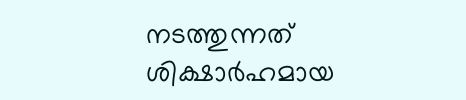നടത്തുന്നത് ശിക്ഷാര്‍ഹമായ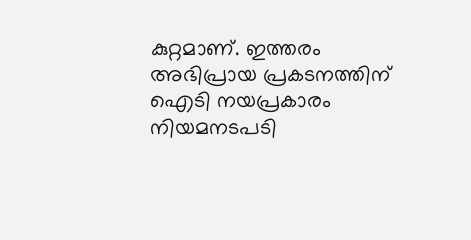കുറ്റമാണ്. ഇത്തരം അഭിപ്രായ പ്രകടനത്തിന് ഐടി നയപ്രകാരം നിയമനടപടി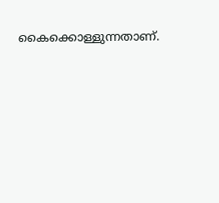കൈക്കൊള്ളുന്നതാണ്.